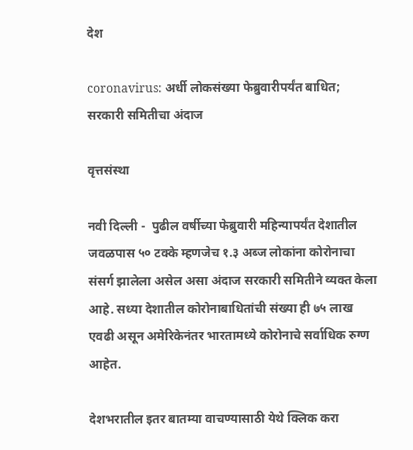देश

coronavirus: अर्धी लोकसंख्या फेब्रुवारीपर्यंत बाधित; सरकारी समितीचा अंदाज

वृत्तसंस्था

नवी दिल्ली -  पुढील वर्षीच्या फेब्रुवारी महिन्यापर्यंत देशातील जवळपास ५० टक्के म्हणजेच १.३ अब्ज लोकांना कोरोनाचा संसर्ग झालेला असेल असा अंदाज सरकारी समितीने व्यक्त केला आहे. सध्या देशातील कोरोनाबाधितांची संख्या ही ७५ लाख एवढी असून अमेरिकेनंतर भारतामध्ये कोरोनाचे सर्वाधिक रुग्ण आहेत.

देशभरातील इतर बातम्या वाचण्यासाठी येथे क्लिक करा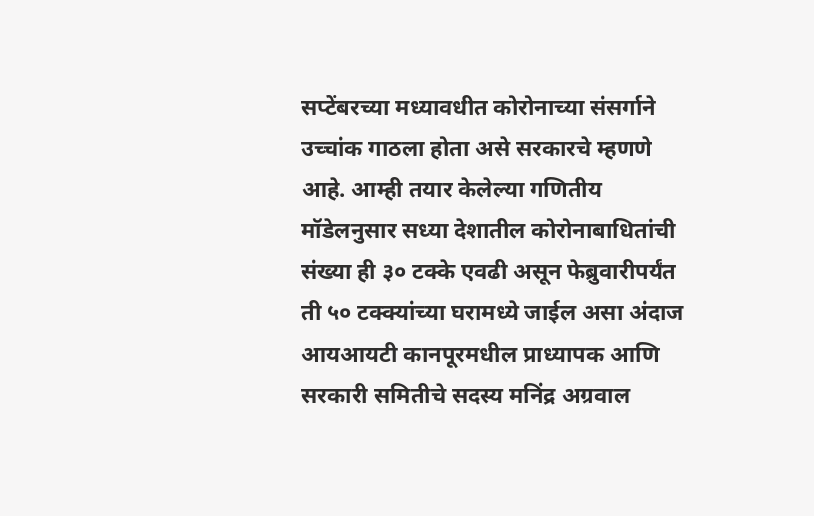सप्टेंबरच्या मध्यावधीत कोरोनाच्या संसर्गाने उच्चांक गाठला होता असे सरकारचे म्हणणे आहे. आम्ही तयार केलेल्या गणितीय मॉडेलनुसार सध्या देशातील कोरोनाबाधितांची संख्या ही ३० टक्के एवढी असून फेब्रुवारीपर्यंत ती ५० टक्क्यांच्या घरामध्ये जाईल असा अंदाज आयआयटी कानपूरमधील प्राध्यापक आणि सरकारी समितीचे सदस्य मनिंद्र अग्रवाल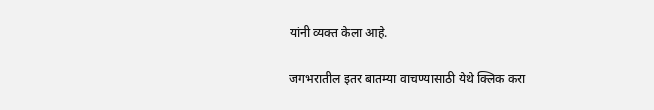यांनी व्यक्त केला आहे.

जगभरातील इतर बातम्या वाचण्यासाठी येथे क्लिक करा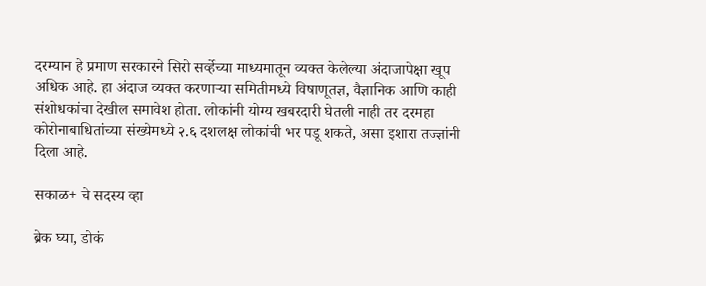दरम्यान हे प्रमाण सरकारने सिरो सर्व्हेच्या माध्यमातून व्यक्त केलेल्या अंदाजापेक्षा खूप अधिक आहे. हा अंदाज व्यक्त करणाऱ्या समितीमध्ये विषाणूतज्ञ, वैज्ञानिक आणि काही संशोधकांचा देखील समावेश होता. लोकांनी योग्य खबरदारी घेतली नाही तर दरमहा कोरोनाबाधितांच्या संख्येमध्ये २.६ दशलक्ष लोकांची भर पडू शकते, असा इशारा तज्ज्ञांनी दिला आहे.

सकाळ+ चे सदस्य व्हा

ब्रेक घ्या, डोकं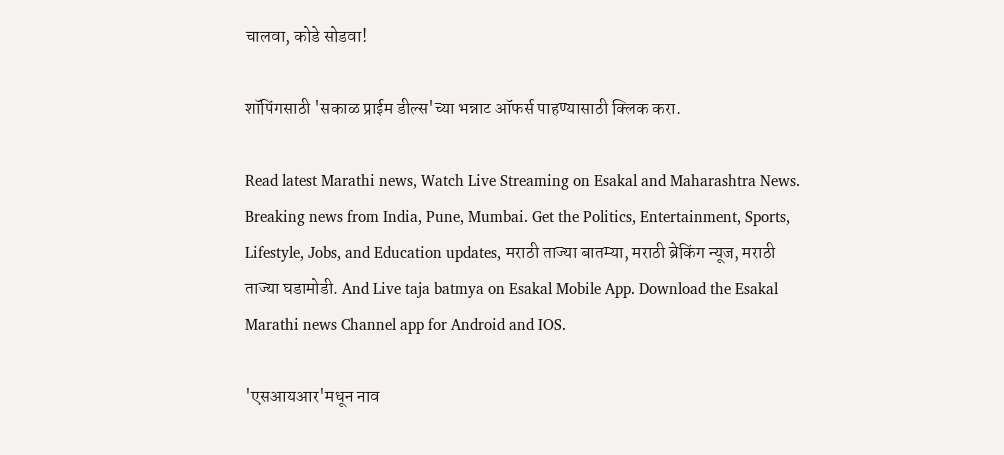चालवा, कोडे सोडवा!

शॉपिंगसाठी 'सकाळ प्राईम डील्स'च्या भन्नाट ऑफर्स पाहण्यासाठी क्लिक करा.

Read latest Marathi news, Watch Live Streaming on Esakal and Maharashtra News. Breaking news from India, Pune, Mumbai. Get the Politics, Entertainment, Sports, Lifestyle, Jobs, and Education updates, मराठी ताज्या बातम्या, मराठी ब्रेकिंग न्यूज, मराठी ताज्या घडामोडी. And Live taja batmya on Esakal Mobile App. Download the Esakal Marathi news Channel app for Android and IOS.

'एसआयआर'मधून नाव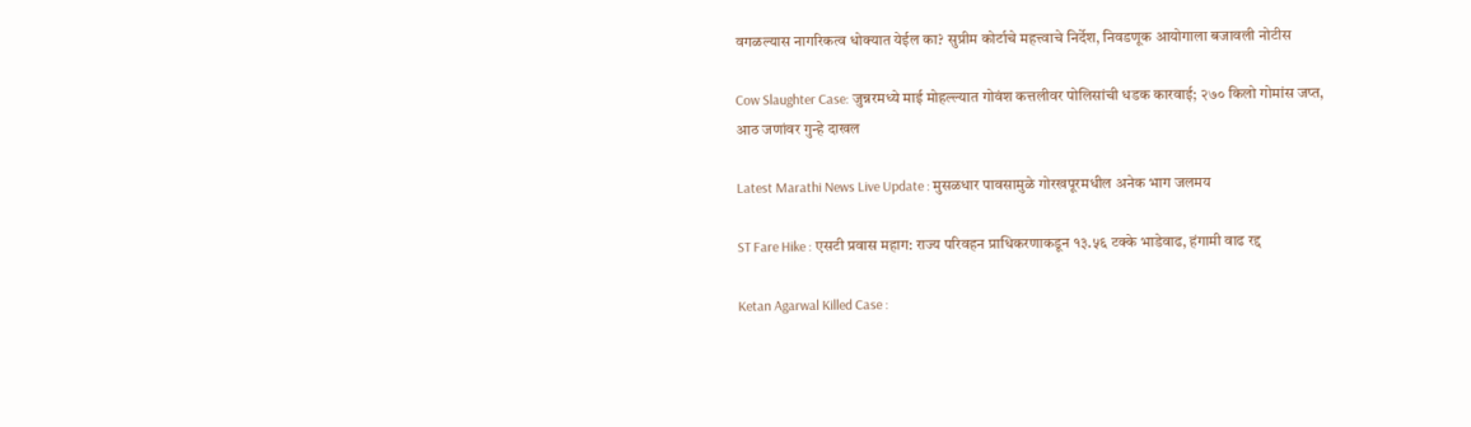वगळल्यास नागरिकत्व धोक्यात येईल का? सुप्रीम कोर्टाचे महत्त्वाचे निर्देश, निवडणूक आयोगाला बजावली नोटीस

Cow Slaughter Case: जुन्नरमध्ये माई मोहल्ल्यात गोवंश कत्तलीवर पोलिसांची धडक कारवाई; २७० किलो गोमांस जप्त, आठ जणांवर गुन्हे दाखल

Latest Marathi News Live Update : मुसळधार पावसामुळे गोरखपूरमधील अनेक भाग जलमय

ST Fare Hike : एसटी प्रवास महाग: राज्य परिवहन प्राधिकरणाकडून १३.५६ टक्के भाडेवाढ, हंगामी वाढ रद्द

Ketan Agarwal Killed Case :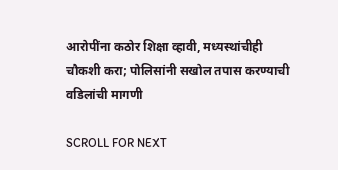आरोपींना कठोर शिक्षा व्हावी, मध्यस्थांचीही चौकशी करा; पोलिसांनी सखोल तपास करण्याची वडिलांची मागणी

SCROLL FOR NEXT